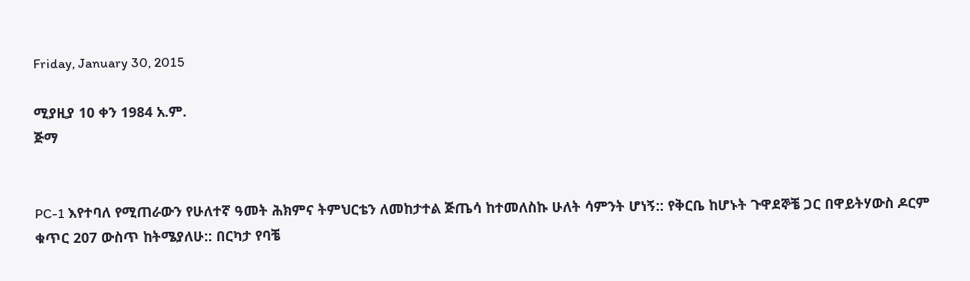Friday, January 30, 2015

ሚያዚያ 10 ቀን 1984 አ.ም.
ጅማ


PC-1 እየተባለ የሚጠራውን የሁለተኛ ዓመት ሕክምና ትምህርቴን ለመከታተል ጅጤሳ ከተመለስኩ ሁለት ሳምንት ሆነኝ:: የቅርቤ ከሆኑት ጉዋደኞቼ ጋር በዋይትሃውስ ዶርም ቁጥር 207 ውስጥ ከትሜያለሁ:: በርካታ የባቼ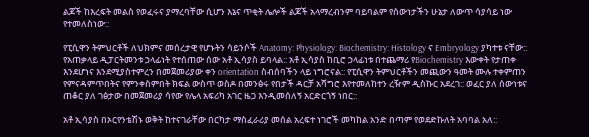ልጆች ከእረፍት መልስ የወፈሩና ያማረባቸው ሲሆን እኔና ጥቂት ሌሎች ልጆች አላማረብንም ባይባልም የሰውነታችን ሁኔታ ለውጥ ሳያሳይ ነው የተመለስነው::

የፒሲዋን ትምህርቶች ለህክምና መሰረታዊ የሆኑትን ሳይንሶች Anatomy: Physiology: Biochemistry: Histology ና Embryology ያካተቱ ናቸው:: የአጠቃላይ ዲፓርትመንቱ ኃላፊነት የተሰጠው ሰው አቶ ኢሳያስ ይባላል:: አቶ ኢሳያስ ከቢሮ ኃላፊነቱ በተጨማሪ የBiochemistry እውቀት የታጠቀ እንደሆነና እንደሚያስተምረን በመጀመሪያው ቀን orientation ስብሰባችን ላይ ነግሮናል:: የፒሲዋን ትምህርቶችን መጪውን ዓመት ሙሉ ተቀምጠን የምናዳምጥበትና የምንቀስምበት ክፍል ውስጥ ወስዶ በመንፅሩ የበታች ዳርቻ አሻግሮ እየተመለከተን ረዥም ዲስኩር አደረገ:: ወፈር ያለ ሰውነቱና ጠቆር ያለ ገፅታው በመጀመሪያ ሳየው የሌላ አፍሪካ አገር ዜጋ እንዲመሰለኝ አርድርጎኝ ነበር::

አቶ ኢሳያስ በኦርየንቴሽኑ ወቅት ከተናገራቸው በርካታ ማስፈራሪያ መሰል አረፍተ ነገሮች መካከል አንድ በጣም የወደድኩለት አባባል አለ::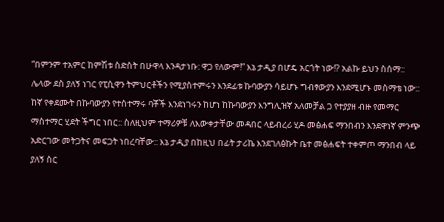“በምንም ተአምር ከምሽቱ ስድስት በሁዋላ እንዳታነቡ: ዋጋ የለውም!” እኔ ታዲያ በሆዴ አርጎት ነው!? አልኩ ይህን ስሰማ:: ሌላው ደስ ያለኝ ነገር የፒሲዋን ትምህርቶችን የሚያስተምሩን እንደፊቱ ኩባውያን ሳይሆኑ ግብፃውያን እንደሚሆኑ መስማቴ ነው:: ከኛ የቀደሙት በኩባውያን የተስተማሩ ባቾች እንደነገሩን ከሆነ ከኩባውያን እንግሊዝኛ አለመቻል ጋ የተያያዘ ብዙ የመማር ማስተማር ሂደት ችግር ነበር:: ስለዚህም ተማሪዎቹ ለእውቀታቸው መዳበር ላይብረሪ ሂዶ መፅሐፍ ማንበብን እንደዋነኛ ምንጭ አድርገው መትጋትና መፍጋት ነበረባቸው:: እኔ ታዲያ በከዚህ በፊት ታሪኬ እንደገለፅኩት ቤተ መፅሐፍት ተቀምጦ ማንበብ ላይ ያለኝ ስር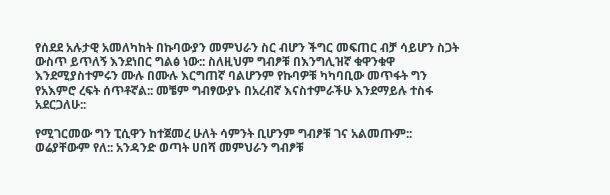የሰደደ አሉታዊ አመለካከት በኩባውያን መምህራን ስር ብሆን ችግር መፍጠር ብቻ ሳይሆን ስጋት ውስጥ ይጥለኝ እንደነበር ግልፅ ነው:: ስለዚህም ግብፆቹ በእንግሊዝኛ ቁዋንቁዋ እንደሚያስተምሩን ሙሉ በሙሉ እርግጠኛ ባልሆንም የኩባዎቹ ካካባቢው መጥፋት ግን የአእምሮ ረፍት ሰጥቶኛል:: መቼም ግብፃውያኑ በአረብኛ እናስተምራችሁ እንደማይሉ ተስፋ አደርጋለሁ::

የሚገርመው ግን ፒሲዋን ከተጀመረ ሁለት ሳምንት ቢሆንም ግብፆቹ ገና አልመጡም:: ወሬያቸውም የለ:: አንዳንድ ወጣት ሀበሻ መምህራን ግብፆቹ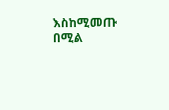እስከሚመጡ በሚል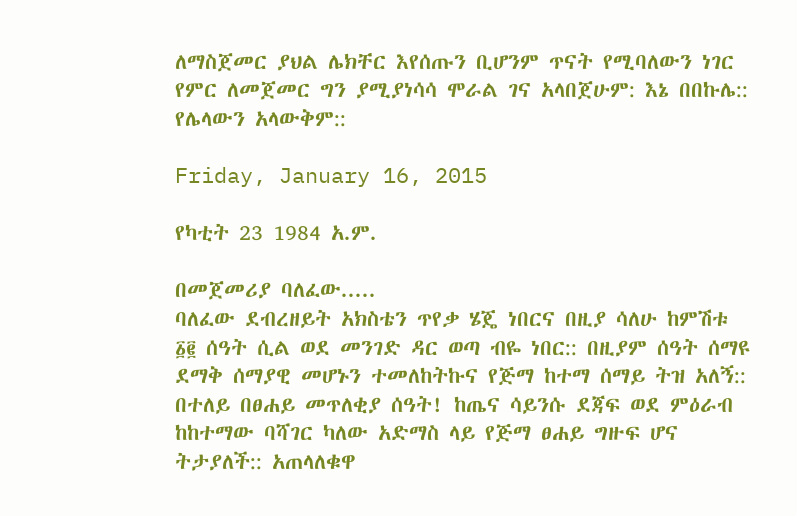ለማስጀመር ያህል ሌክቸር እየሰጡን ቢሆንም ጥናት የሚባለውን ነገር የምር ለመጀመር ግን ያሚያነሳሳ ሞራል ገና አላበጀሁም: እኔ በበኩሌ:: የሌላውን አላውቅም::

Friday, January 16, 2015

የካቲት 23 1984 አ.ም.

በመጀመሪያ ባለፈው.....
ባለፈው ደብረዘይት አክስቴን ጥየቃ ሄጄ ነበርና በዚያ ሳለሁ ከምሽቱ ፩፪ ሰዓት ሲል ወደ መንገድ ዳር ወጣ ብዬ ነበር:: በዚያም ሰዓት ሰማዩ ደማቅ ሰማያዊ መሆኑን ተመለከትኩና የጅማ ከተማ ሰማይ ትዝ አለኝ:: በተለይ በፀሐይ መጥለቂያ ሰዓት! ከጤና ሳይንሱ ደጃፍ ወደ ምዕራብ ከከተማው ባሻገር ካለው አድማስ ላይ የጅማ ፀሐይ ግዙፍ ሆና ትታያለች:: አጠላለቁዋ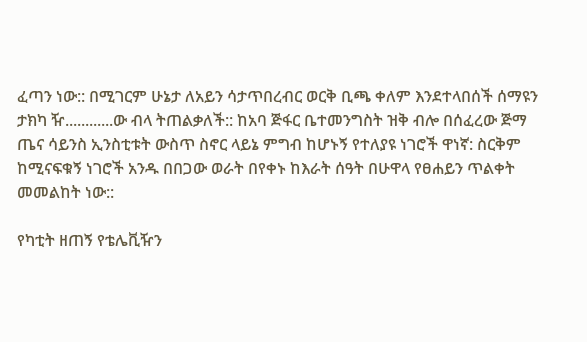ፈጣን ነው:: በሚገርም ሁኔታ ለአይን ሳታጥበረብር ወርቅ ቢጫ ቀለም እንደተላበሰች ሰማዩን ታክካ ዥ............ው ብላ ትጠልቃለች:: ከአባ ጅፋር ቤተመንግስት ዝቅ ብሎ በሰፈረው ጅማ ጤና ሳይንስ ኢንስቲቱት ውስጥ ስኖር ላይኔ ምግብ ከሆኑኝ የተለያዩ ነገሮች ዋነኛ: ስርቅም ከሚናፍቁኝ ነገሮች አንዱ በበጋው ወራት በየቀኑ ከእራት ሰዓት በሁዋላ የፀሐይን ጥልቀት መመልከት ነው::

የካቲት ዘጠኝ የቴሌቪዥን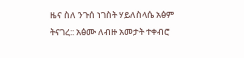ዜና ስለ ንጉሰ ነገስት ሃይለስላሴ አፅም ትናገረ:: አፅሙ ለብዙ አመታት ተቀብሮ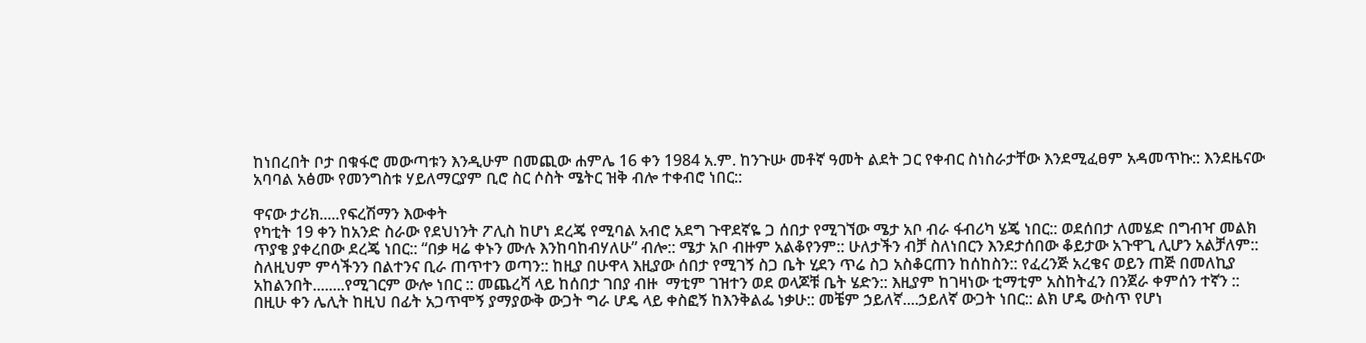ከነበረበት ቦታ በቁፋሮ መውጣቱን እንዲሁም በመጪው ሐምሌ 16 ቀን 1984 አ.ም. ከንጉሡ መቶኛ ዓመት ልደት ጋር የቀብር ስነስራታቸው እንደሚፈፀም አዳመጥኩ:: እንደዜናው አባባል አፅሙ የመንግስቱ ሃይለማርያም ቢሮ ስር ሶስት ሜትር ዝቅ ብሎ ተቀብሮ ነበር::

ዋናው ታሪክ.....የፍረሽማን እውቀት
የካቲት 19 ቀን ከአንድ ስራው የደህነንት ፖሊስ ከሆነ ደረጄ የሚባል አብሮ አደግ ጉዋደኛዬ ጋ ሰበታ የሚገኘው ሜታ አቦ ብራ ፋብሪካ ሄጄ ነበር:: ወደሰበታ ለመሄድ በግብዣ መልክ ጥያቄ ያቀረበው ደረጄ ነበር:: “በቃ ዛሬ ቀኑን ሙሉ እንከባከብሃለሁ” ብሎ:: ሜታ አቦ ብዙም አልቆየንም:: ሁለታችን ብቻ ስለነበርን እንደታሰበው ቆይታው አጉዋጊ ሊሆን አልቻለም:: ስለዚህም ምሳችንን በልተንና ቢራ ጠጥተን ወጣን:: ከዚያ በሁዋላ እዚያው ሰበታ የሚገኝ ስጋ ቤት ሂደን ጥሬ ስጋ አስቆርጠን ከሰከስን:: የፈረንጅ አረቄና ወይን ጠጅ በመለኪያ አከልንበት........የሚገርም ውሎ ነበር :: መጨረሻ ላይ ከሰበታ ገበያ ብዙ  ማቲም ገዝተን ወደ ወላጆቹ ቤት ሄድን:: እዚያም ከገዛነው ቲማቲም አስከትፈን በንጀራ ቀምሰን ተኛን :: በዚሁ ቀን ሌሊት ከዚህ በፊት አጋጥሞኝ ያማያውቅ ውጋት ግራ ሆዴ ላይ ቀስፎኝ ከእንቅልፌ ነቃሁ:: መቼም ኃይለኛ....ኃይለኛ ውጋት ነበር:: ልክ ሆዴ ውስጥ የሆነ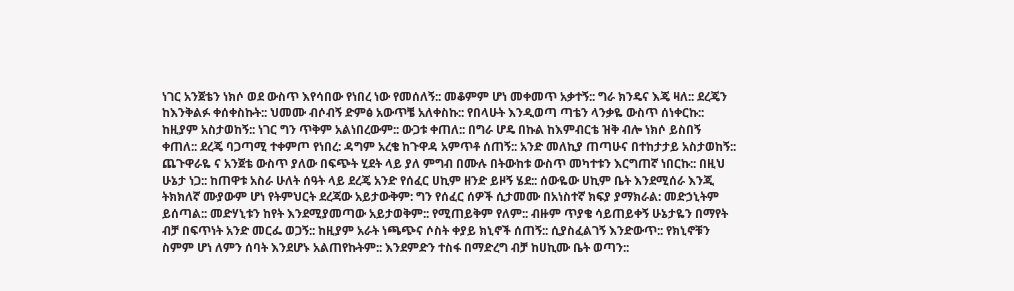ነገር አንጀቴን ነክሶ ወደ ውስጥ እየሳበው የነበረ ነው የመሰለኝ:: መቆምም ሆነ መቀመጥ አቃተኝ:: ግራ ክንዴና እጄ ዛለ:: ደረጄን ከእንቅልፉ ቀሰቀስኩት:: ህመሙ ብሶብኝ ድምፅ አውጥቼ አለቀስኩ:: የበላሁት እንዲወጣ ጣቴን ላንቃዬ ውስጥ ሰነቀርኩ:: ከዚያም አስታወከኝ:: ነገር ግን ጥቅም አልነበረውም:: ውጋቱ ቀጠለ:: በግራ ሆዴ በኩል ከእምብርቴ ዝቅ ብሎ ነክሶ ይስበኝ ቀጠለ:: ደረጄ ባጋጣሚ ተቀምጦ የነበረ: ዳግም አረቄ ከጉዋዳ አምጥቶ ሰጠኝ:: አንድ መለኪያ ጠጣሁና በተከታታይ አስታወከኝ:: ጨጉዋራዬ ና አንጀቴ ውስጥ ያለው በፍጭት ሂደት ላይ ያለ ምግብ በሙሉ በትውከቱ ውስጥ መካተቱን እርግጠኛ ነበርኩ:: በዚህ ሁኔታ ነጋ:: ከጠዋቱ አስራ ሁለት ሰዓት ላይ ደረጄ አንድ የሰፈር ሀኪም ዘንድ ይዞኝ ሄደ:: ሰውዬው ሀኪም ቤት እንደሚሰራ እንጂ ትክክለኛ ሙያውም ሆነ የትምህርት ደረጃው አይታውቅም: ግን የሰፈር ሰዎች ሲታመሙ በአነስተኛ ክፍያ ያማክራል: መድኃኒትም ይሰጣል:: መድሃኒቱን ከየት እንደሚያመጣው አይታወቅም:: የሚጠይቅም የለም:: ብዙም ጥያቄ ሳይጠይቀኝ ሁኔታዬን በማየት ብቻ በፍጥነት አንድ መርፌ ወጋኝ:: ከዚያም አራት ነጫጭና ሶስት ቀያይ ክኒኖች ሰጠኝ:: ሲያስፈልገኝ እንድውጥ:: የክኒኖቹን ስምም ሆነ ለምን ሰባት እንደሆኑ አልጠየኩትም:: እንደምድን ተስፋ በማድረግ ብቻ ከሀኪሙ ቤት ወጣን::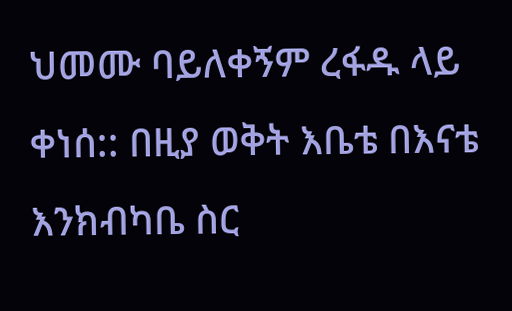ህመሙ ባይለቀኝም ረፋዱ ላይ ቀነሰ:: በዚያ ወቅት እቤቴ በእናቴ እንክብካቤ ስር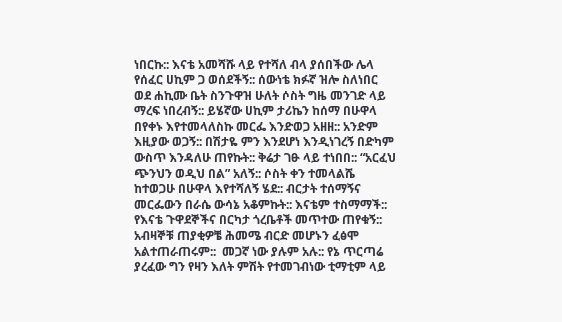ነበርኩ:: እናቴ አመሻሹ ላይ የተሻለ ብላ ያሰበችው ሌላ የሰፈር ሀኪም ጋ ወሰደችኝ:: ሰውነቴ ክፉኛ ዝሎ ስለነበር ወደ ሐኪሙ ቤት ስንጉዋዝ ሁለት ሶስት ግዜ መንገድ ላይ ማረፍ ነበረብኝ:: ይሄኛው ሀኪም ታሪኬን ከሰማ በሁዋላ በየቀኑ እየተመላለስኩ መርፌ እንድወጋ አዘዘ:: አንድም እዚያው ወጋኝ:: በሽታዬ ምን እንደሆነ እንዲነገረኝ በድካም ውስጥ እንዳለሁ ጠየኩት:: ቅሬታ ገፁ ላይ ተነበበ:: “አርፈህ ጭንህን ወዲህ በል” አለኝ:: ሶስት ቀን ተመላልሼ ከተወጋሁ በሁዋላ እየተሻለኝ ሄደ:: ብርታት ተሰማኝና መርፌውን በራሴ ውሳኔ አቆምኩት:: እናቴም ተስማማች:: የእናቴ ጉዋደኞችና በርካታ ጎረቤቶች መጥተው ጠየቁኝ:: አብዛኞቹ ጠያቂዎቼ ሕመሜ ብርድ መሆኑን ፈፅሞ አልተጠራጠሩም::  መጋኛ ነው ያሉም አሉ:: የኔ ጥርጣሬ ያረፈው ግን የዛን እለት ምሽት የተመገብነው ቲማቲም ላይ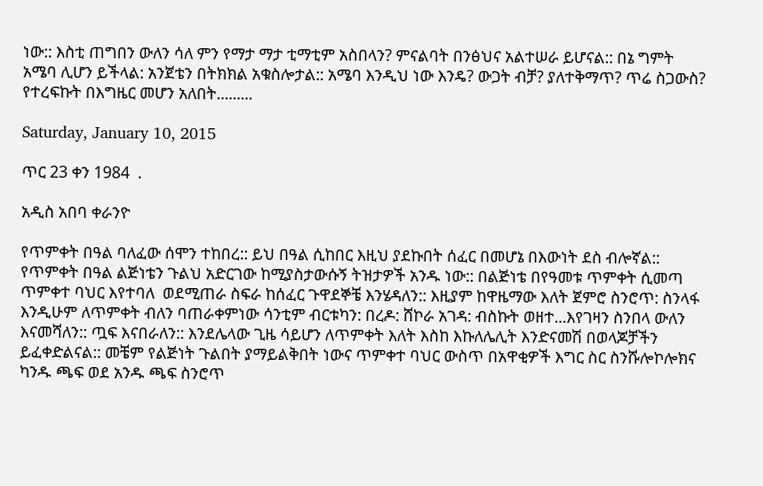ነው:: እስቲ ጠግበን ውለን ሳለ ምን የማታ ማታ ቲማቲም አስበላን? ምናልባት በንፅህና አልተሠራ ይሆናል:: በኔ ግምት አሜባ ሊሆን ይችላል: አንጀቴን በትክክል አቁስሎታል:: አሜባ እንዲህ ነው እንዴ? ውጋት ብቻ? ያለተቅማጥ? ጥሬ ስጋውስ? የተረፍኩት በእግዜር መሆን አለበት.........

Saturday, January 10, 2015

ጥር 23 ቀን 1984  .

አዲስ አበባ ቀራንዮ

የጥምቀት በዓል ባለፈው ሰሞን ተከበረ:: ይህ በዓል ሲከበር እዚህ ያደኩበት ሰፈር በመሆኔ በእውነት ደስ ብሎኛል:: የጥምቀት በዓል ልጅነቴን ጉልህ አድርገው ከሚያስታውሱኝ ትዝታዎች አንዱ ነው:: በልጅነቴ በየዓመቱ ጥምቀት ሲመጣ ጥምቀተ ባህር እየተባለ  ወደሚጠራ ስፍራ ከሰፈር ጉዋደኞቼ እንሄዳለን:: እዚያም ከዋዜማው እለት ጀምሮ ስንሮጥ: ስንላፋ እንዲሁም ለጥምቀት ብለን ባጠራቀምነው ሳንቲም ብርቱካን: በረዶ: ሸኮራ አገዳ: ብስኩት ወዘተ...እየገዛን ስንበላ ውለን እናመሻለን:: ጧፍ እናበራለን:: እንደሌላው ጊዜ ሳይሆን ለጥምቀት እለት እስከ እኩለሌሊት እንድናመሽ በወላጆቻችን ይፈቀድልናል:: መቼም የልጅነት ጉልበት ያማይልቅበት ነውና ጥምቀተ ባህር ውስጥ በአዋቂዎች እግር ስር ስንሹሎኮሎክና ካንዱ ጫፍ ወደ አንዱ ጫፍ ስንሮጥ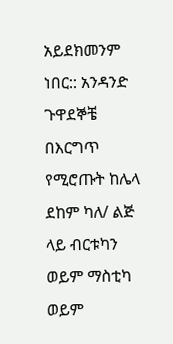አይደክመንም ነበር:: አንዳንድ ጉዋደኞቼ በእርግጥ የሚሮጡት ከሌላ ደከም ካለ/ ልጅ ላይ ብርቱካን ወይም ማስቲካ ወይም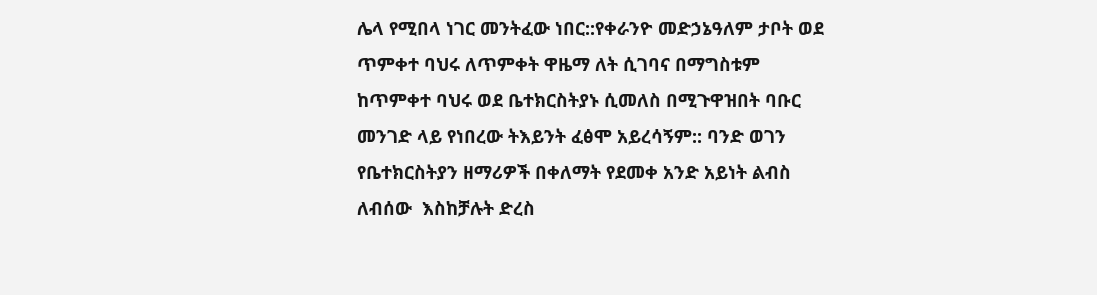ሌላ የሚበላ ነገር መንትፈው ነበር::የቀራንዮ መድኃኔዓለም ታቦት ወደ ጥምቀተ ባህሩ ለጥምቀት ዋዜማ ለት ሲገባና በማግስቱም ከጥምቀተ ባህሩ ወደ ቤተክርስትያኑ ሲመለስ በሚጉዋዝበት ባቡር መንገድ ላይ የነበረው ትእይንት ፈፅሞ አይረሳኝም:: ባንድ ወገን የቤተክርስትያን ዘማሪዎች በቀለማት የደመቀ አንድ አይነት ልብስ ለብሰው  እስከቻሉት ድረስ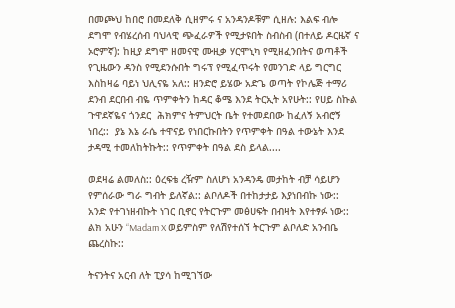በመጮህ ከበሮ በመደለቅ ሲዘምሩ ና አንዳንዶቹም ሲዘሉ: እልፍ ብሎ ደግሞ የብሄረሰብ ባህላዊ ጭፈራዎች የሚታዩበት ስብስብ (በተለይ ዶርዜኛ ና ኦሮምኛ): ከዚያ ደግሞ ዘመናዊ ሙዚቃ ሃርሞኒካ የሚዘፈንበትና ወጣቶች የጊዜውን ዳንስ የሚደንሱበት ግሩፕ የሚፈጥሩት የመንገድ ላይ ግርግር እስከዛሬ ባይነ ህሊናዬ አለ:: ዘንድሮ ይሄው አድጌ ወጣት የኮሌጅ ተማሪ ደንብ ደርበብ ብዬ ጥምቀትን ከዳር ቆሜ እንደ ትርኢት አየሁት:: የሀይ ስኩል ጉዋደኛዬና ጎንደር  ሕክምና ትምህርት ቤት የተመደበው ከፈለኝ አብሮኝ ነበረ::  ያኔ እኔ ራሴ ተዋናይ የነበርኩበትን የጥምቀት በዓል ተውኔት እንደ ታዳሚ ተመለከትኩት:: የጥምቀት በዓል ደስ ይላል....

ወደዛሬ ልመለስ:: ዕረፍቴ ረዥም ስለሆነ አንዳንዴ መታከት ብቻ ሳይሆን የምሰራው ግራ ግብት ይለኛል:: ልቦለዶች በተከታታይ እያነበብኩ ነው:: አንድ የተገነዘብኩት ነገር ቢኖር የትርጉም መፅሀፍት በብዛት እየተፃፉ ነው:: ልክ አሁን “Madam X ወይምስም የለሽየተሰኘ ትርጉም ልቦለድ አንብቤ ጨረስኩ::

ትናንትና አርብ ለት ፒያሳ ከሚገኘው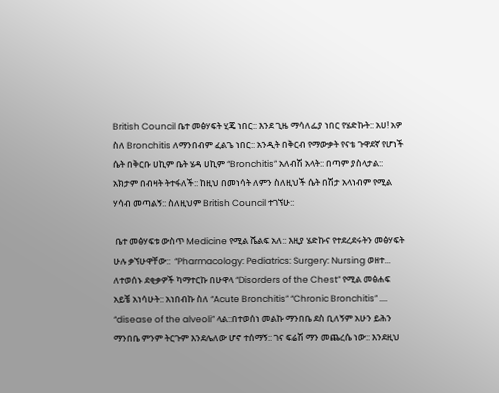British Council ቤተ መፅሃፍት ሂጄ ነበር:: እንደ ጊዜ ማሳለፌያ ነበር የሄድኩት:: አሀ! አዎ ስለ Bronchitis ለማንበብም ፈልጌ ነበር:: አንዲት በቅርብ የማውቃት የናቴ ጉዋደኛ የሆነች ሴት በቅርቡ ሀኪም ቤት ሄዳ ሀኪም “Bronchitis” አለብሽ አላት:: በጣም ያስላታል:: አክታም በብዛት ትተፋለች:: ከዚህ በመነሳት ለምን ስለዚህች ሴት በሽታ አላነብም የሚል ሃሳብ መጣልኝ:: ስለዚህም British Council ተገኘሁ::

 ቤተ መፅሃፍቱ ውስጥ Medicine የሚል ሼልፍ አለ:: እዚያ ሄድኩና የተደረደሩትን መፅሃፍት ሁሉ ቃኘሁዋቸው::  “Pharmacology: Pediatrics: Surgery: Nursing ወዘተ... ለተወሰኑ ደቂቃዎች ካማተርኩ በሁዋላ “Disorders of the Chest” የሚል መፅሐፍ አይቼ አነሳሁት:: አነበብኩ ስለ “Acute Bronchitis” “Chronic Bronchitis” .... “disease of the alveoli” ላል::በተወሰነ መልኩ ማንበቤ ደስ ቢለኝም አሁን ይሕን ማንበቤ ምንም ትርጉም እንደሌለው ሆኖ ተሰማኝ:: ገና ፍሬሽ ማን መጨረሴ ነው:: እንደዚህ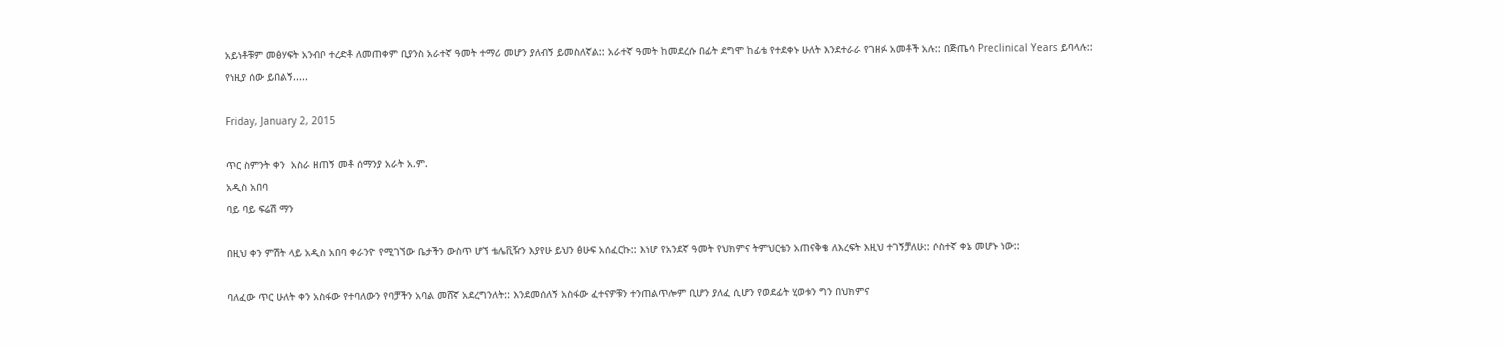አይነቶቹም መፅሃፍት አንብቦ ተረድቶ ለመጠቀም ቢያንስ አራተኛ ዓመት ተማሪ መሆን ያለብኝ ይመስለኛል:: አራተኛ ዓመት ከመደረሱ በፊት ደግሞ ከፊቴ የተደቀኑ ሁለት እንደተራራ የገዘፉ አመቶች አሉ:: በጅጤሳ Preclinical Years ይባላሉ:: የነዚያ ሰው ይበልኝ.....

Friday, January 2, 2015

ጥር ስምንት ቀን  አስራ ዘጠኝ መቶ ሰማንያ አራት አ.ም.
አዲስ አበባ
ባይ ባይ ፍሬሽ ማን

በዚህ ቀን ምሽት ላይ አዲስ አበባ ቀራንዮ የሚገኘው ቤታችን ውስጥ ሆኘ ቴሌቪዥን እያየሁ ይህን ፅሁፍ አሰፈርኩ:: እነሆ የአንደኛ ዓመት የህክምና ትምህርቴን አጠናቅቄ ለእረፍት እዚህ ተገኝቻለሁ:: ሶስተኛ ቀኔ መሆኑ ነው::

ባለፈው ጥር ሁለት ቀን አስፋው የተባለውን የባቻችን አባል መሸኛ አደረግንለት:: እንደመሰለኝ አስፋው ፈተናዎቹን ተንጠልጥሎም ቢሆን ያለፈ ሲሆን የወደፊት ሂወቱን ግን በህክምና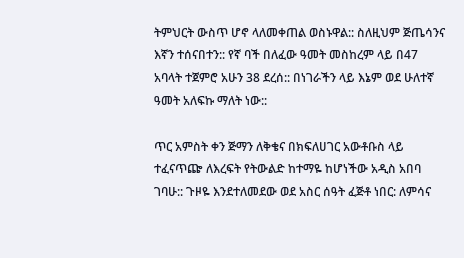ትምህርት ውስጥ ሆኖ ላለመቀጠል ወስኑዋል:: ስለዚህም ጅጤሳንና እኛን ተሰናበተን:: የኛ ባች በለፈው ዓመት መስከረም ላይ በ47 አባላት ተጀምሮ አሁን 38 ደረሰ:: በነገራችን ላይ እኔም ወደ ሁለተኛ ዓመት አለፍኩ ማለት ነው::

ጥር አምስት ቀን ጅማን ለቅቄና በክፍለሀገር አውቶቡስ ላይ ተፈናጥጬ ለእረፍት የትውልድ ከተማዬ ከሆነችው አዲስ አበባ ገባሁ:: ጉዞዬ እንደተለመደው ወደ አስር ሰዓት ፈጅቶ ነበር: ለምሳና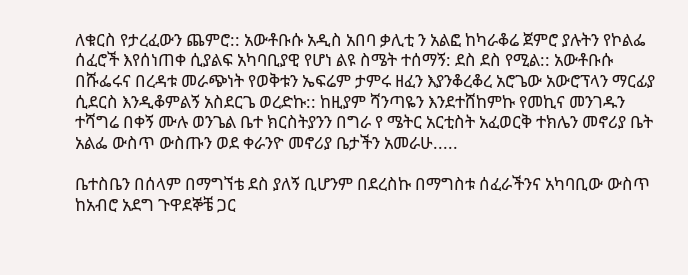ለቁርስ የታረፈውን ጨምሮ:: አውቶቡሱ አዲስ አበባ ቃሊቲ ን አልፎ ከካራቆሬ ጀምሮ ያሉትን የኮልፌ ሰፈሮች እየሰነጠቀ ሲያልፍ አካባቢያዊ የሆነ ልዩ ስሜት ተሰማኝ: ደስ ደስ የሚል:: አውቶቡሱ በሹፌሩና በረዳቱ መራጭነት የወቅቱን ኤፍሬም ታምሩ ዘፈን እያንቆረቆረ አሮጌው አውሮፕላን ማርፊያ ሲደርስ እንዲቆምልኝ አስደርጌ ወረድኩ:: ከዚያም ሻንጣዬን እንደተሸከምኩ የመኪና መንገዱን ተሻግሬ በቀኝ ሙሉ ወንጌል ቤተ ክርስትያንን በግራ የ ሜትር አርቲስት አፈወርቅ ተክሌን መኖሪያ ቤት አልፌ ውስጥ ውስጡን ወደ ቀራንዮ መኖሪያ ቤታችን አመራሁ.....

ቤተስቤን በሰላም በማግኘቴ ደስ ያለኝ ቢሆንም በደረስኩ በማግስቱ ሰፈራችንና አካባቢው ውስጥ ከአብሮ አደግ ጉዋደኞቼ ጋር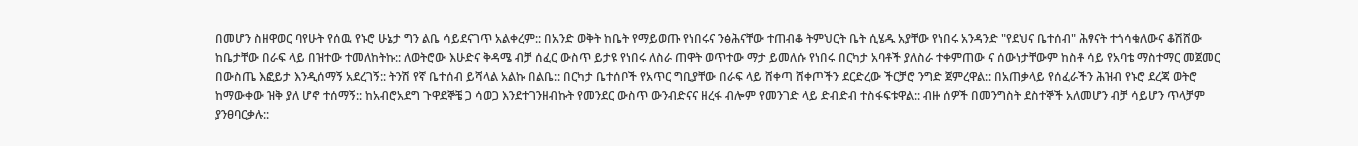በመሆን ስዘዋወር ባየሁት የሰዉ የኑሮ ሁኔታ ግን ልቤ ሳይደናገጥ አልቀረም:: በአንድ ወቅት ከቤት የማይወጡ የነበሩና ንፅሕናቸው ተጠብቆ ትምህርት ቤት ሲሄዱ አያቸው የነበሩ አንዳንድ "የደህና ቤተሰብ" ሕፃናት ተጎሳቁለውና ቆሽሸው ከቤታቸው በራፍ ላይ በዝተው ተመለከትኩ:: ለወትሮው እሁድና ቅዳሜ ብቻ ሰፈር ውስጥ ይታዩ የነበሩ ለስራ ጠዋት ወጥተው ማታ ይመለሱ የነበሩ በርካታ አባቶች ያለስራ ተቀምጠው ና ሰውነታቸውም ከስቶ ሳይ የአባቴ ማስተማር መጀመር በውስጤ እፎይታ እንዲሰማኝ አደረገኝ:: ትንሽ የኛ ቤተሰብ ይሻላል አልኩ በልቤ:: በርካታ ቤተሰቦች የአጥር ግቢያቸው በራፍ ላይ ሸቀጣ ሸቀጦችን ደርድረው ችርቻሮ ንግድ ጀምረዋል:: በአጠቃላይ የሰፈራችን ሕዝብ የኑሮ ደረጃ ወትሮ ከማውቀው ዝቅ ያለ ሆኖ ተሰማኝ:: ከአብሮአደግ ጉዋደኞቼ ጋ ሳወጋ እንደተገንዘብኩት የመንደር ውስጥ ውንብድናና ዘረፋ ብሎም የመንገድ ላይ ድብድብ ተስፋፍቱዋል:: ብዙ ሰዎች በመንግስት ደስተኞች አለመሆን ብቻ ሳይሆን ጥላቻም ያንፀባርቃሉ::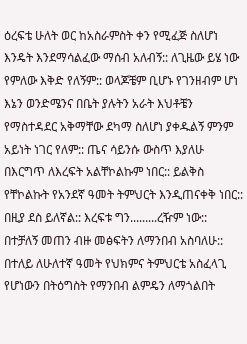ዕረፍቴ ሁለት ወር ከአስራምስት ቀን የሚፈጅ ስለሆነ እንዴት እንደማሳልፈው ማሰብ አለብኝ:: ለጊዜው ይሄ ነው የምለው እቅድ የለኝም:: ወላጆቼም ቢሆኑ የገንዘብም ሆነ እኔን ወንድሜንና በቤት ያሉትን አራት እህቶቼን የማስተዳደር አቅማቸው ደካማ ስለሆነ ያቀዱልኝ ምንም አይነት ነገር የለም:: ጤና ሳይንሱ ውስጥ እያለሁ በእርግጥ ለእረፍት አልቸኮልኩም ነበር:: ይልቅስ የቸኮልኩት የአንደኛ ዓመት ትምህርት እንዲጠናቀቅ ነበር:: በዚያ ደስ ይለኛል:: እረፍቱ ግን.........ረዥም ነው:: በተቻለኝ መጠን ብዙ መፅፍትን ለማንበብ አስባለሁ:: በተለይ ለሁለተኛ ዓመት የህክምና ትምህርቴ አስፈላጊ የሆነውን በትዕግስት የማንበብ ልምዴን ለማጎልበት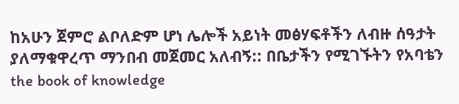ከአሁን ጀምሮ ልቦለድም ሆነ ሌሎች አይነት መፅሃፍቶችን ለብዙ ሰዓታት ያለማቁዋረጥ ማንበብ መጀመር አለብኝ:: በቤታችን የሚገኙትን የአባቴን  the book of knowledge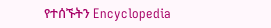የተሰኙትን Encyclopedia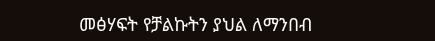መፅሃፍት የቻልኩትን ያህል ለማንበብ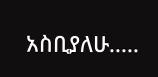አስቢያለሁ.....